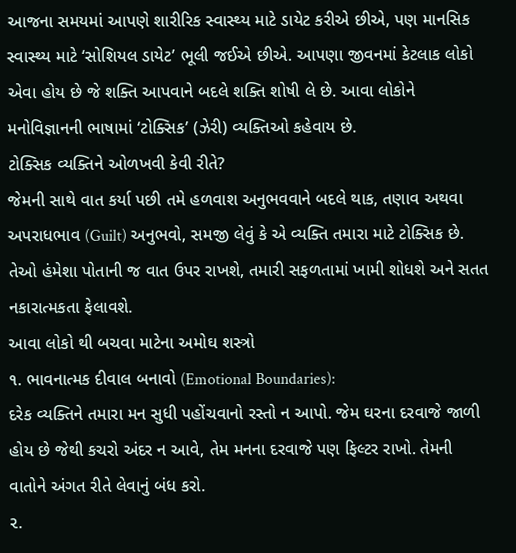આજના સમયમાં આપણે શારીરિક સ્વાસ્થ્ય માટે ડાયેટ કરીએ છીએ, પણ માનસિક સ્વાસ્થ્ય માટે ‘સોશિયલ ડાયેટ’ ભૂલી જઈએ છીએ. આપણા જીવનમાં કેટલાક લોકો એવા હોય છે જે શક્તિ આપવાને બદલે શક્તિ શોષી લે છે. આવા લોકોને મનોવિજ્ઞાનની ભાષામાં ‘ટોક્સિક’ (ઝેરી) વ્યક્તિઓ કહેવાય છે.
ટોક્સિક વ્યક્તિને ઓળખવી કેવી રીતે?
જેમની સાથે વાત કર્યા પછી તમે હળવાશ અનુભવવાને બદલે થાક, તણાવ અથવા અપરાધભાવ (Guilt) અનુભવો, સમજી લેવું કે એ વ્યક્તિ તમારા માટે ટોક્સિક છે. તેઓ હંમેશા પોતાની જ વાત ઉપર રાખશે, તમારી સફળતામાં ખામી શોધશે અને સતત નકારાત્મકતા ફેલાવશે.
આવા લોકો થી બચવા માટેના અમોઘ શસ્ત્રો
૧. ભાવનાત્મક દીવાલ બનાવો (Emotional Boundaries):
દરેક વ્યક્તિને તમારા મન સુધી પહોંચવાનો રસ્તો ન આપો. જેમ ઘરના દરવાજે જાળી હોય છે જેથી કચરો અંદર ન આવે, તેમ મનના દરવાજે પણ ફિલ્ટર રાખો. તેમની વાતોને અંગત રીતે લેવાનું બંધ કરો.
૨.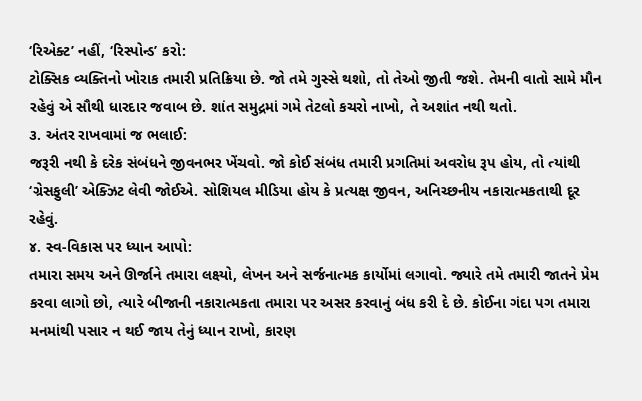‘રિએક્ટ’ નહીં, ‘રિસ્પોન્ડ’ કરો:
ટોક્સિક વ્યક્તિનો ખોરાક તમારી પ્રતિક્રિયા છે. જો તમે ગુસ્સે થશો, તો તેઓ જીતી જશે. તેમની વાતો સામે મૌન રહેવું એ સૌથી ધારદાર જવાબ છે. શાંત સમુદ્રમાં ગમે તેટલો કચરો નાખો, તે અશાંત નથી થતો.
૩. અંતર રાખવામાં જ ભલાઈ:
જરૂરી નથી કે દરેક સંબંધને જીવનભર ખેંચવો. જો કોઈ સંબંધ તમારી પ્રગતિમાં અવરોધ રૂપ હોય, તો ત્યાંથી ‘ગ્રેસફુલી’ એક્ઝિટ લેવી જોઈએ. સોશિયલ મીડિયા હોય કે પ્રત્યક્ષ જીવન, અનિચ્છનીય નકારાત્મકતાથી દૂર રહેવું.
૪. સ્વ-વિકાસ પર ધ્યાન આપો:
તમારા સમય અને ઊર્જાને તમારા લક્ષ્યો, લેખન અને સર્જનાત્મક કાર્યોમાં લગાવો. જ્યારે તમે તમારી જાતને પ્રેમ કરવા લાગો છો, ત્યારે બીજાની નકારાત્મકતા તમારા પર અસર કરવાનું બંધ કરી દે છે. કોઈના ગંદા પગ તમારા મનમાંથી પસાર ન થઈ જાય તેનું ધ્યાન રાખો, કારણ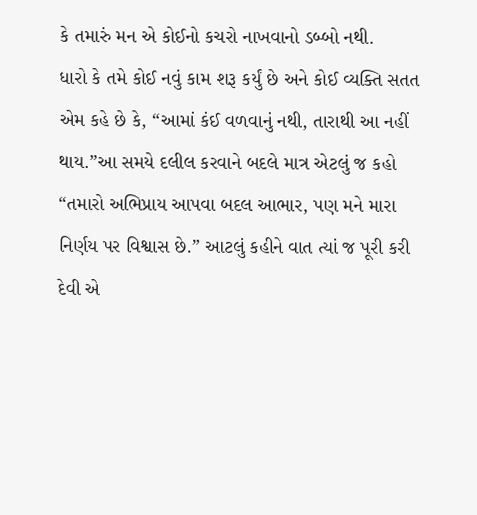કે તમારું મન એ કોઈનો કચરો નાખવાનો ડબ્બો નથી.
ધારો કે તમે કોઈ નવું કામ શરૂ કર્યું છે અને કોઈ વ્યક્તિ સતત એમ કહે છે કે, “આમાં કંઈ વળવાનું નથી, તારાથી આ નહીં થાય.”આ સમયે દલીલ કરવાને બદલે માત્ર એટલું જ કહો “તમારો અભિપ્રાય આપવા બદલ આભાર, પણ મને મારા નિર્ણય પર વિશ્વાસ છે.” આટલું કહીને વાત ત્યાં જ પૂરી કરી દેવી એ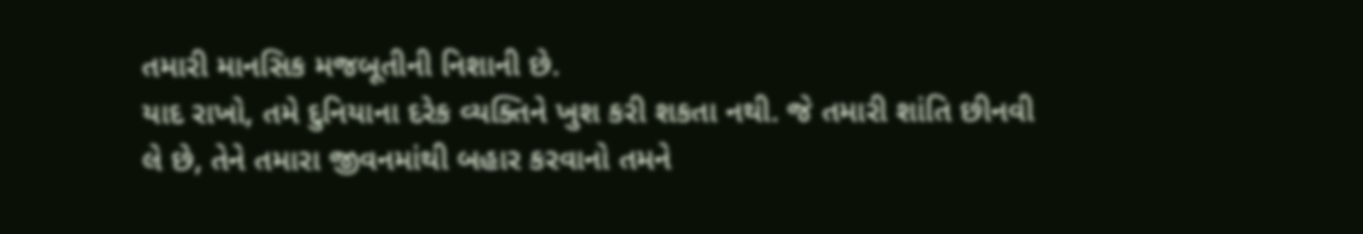તમારી માનસિક મજબૂતીની નિશાની છે.
યાદ રાખો, તમે દુનિયાના દરેક વ્યક્તિને ખુશ કરી શકતા નથી. જે તમારી શાંતિ છીનવી લે છે, તેને તમારા જીવનમાંથી બહાર કરવાનો તમને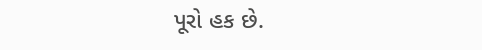પૂરો હક છે.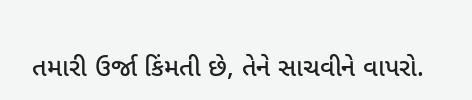તમારી ઉર્જા કિંમતી છે, તેને સાચવીને વાપરો.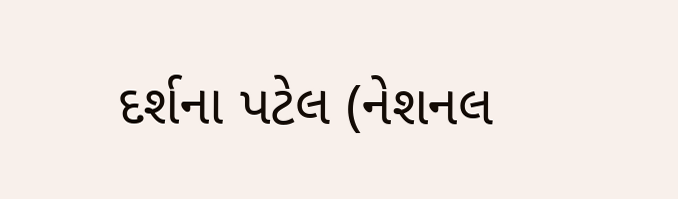દર્શના પટેલ (નેશનલ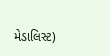મેડાલિસ્ટ)